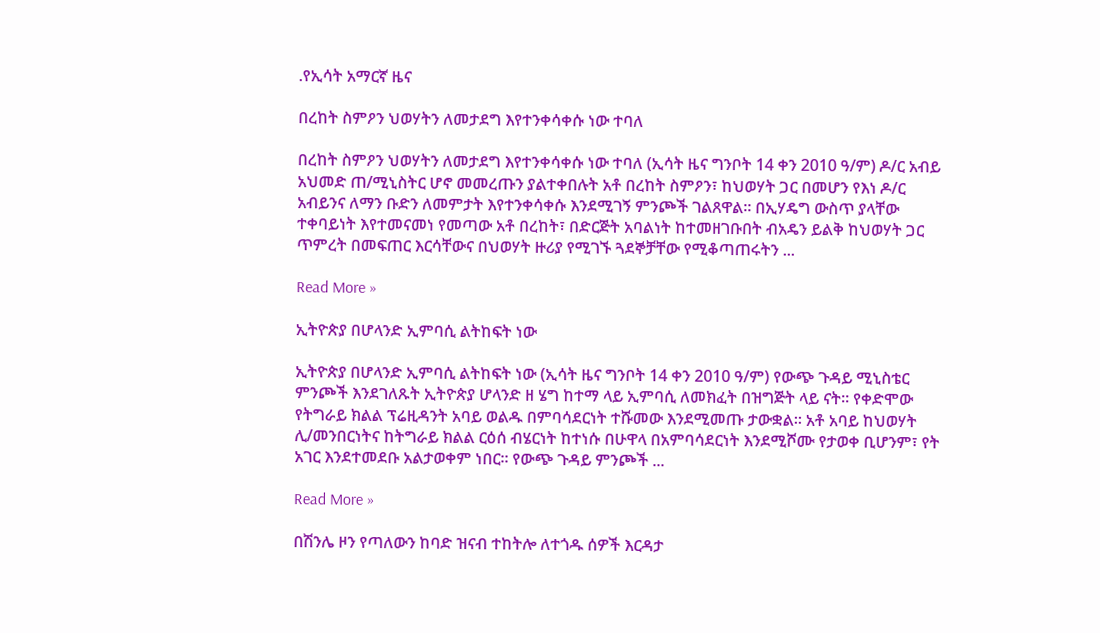.የኢሳት አማርኛ ዜና

በረከት ስምዖን ህወሃትን ለመታደግ እየተንቀሳቀሱ ነው ተባለ

በረከት ስምዖን ህወሃትን ለመታደግ እየተንቀሳቀሱ ነው ተባለ (ኢሳት ዜና ግንቦት 14 ቀን 2010 ዓ/ም) ዶ/ር አብይ አህመድ ጠ/ሚኒስትር ሆኖ መመረጡን ያልተቀበሉት አቶ በረከት ስምዖን፣ ከህወሃት ጋር በመሆን የእነ ዶ/ር አብይንና ለማን ቡድን ለመምታት እየተንቀሳቀሱ እንደሚገኝ ምንጮች ገልጸዋል። በኢሃዴግ ውስጥ ያላቸው ተቀባይነት እየተመናመነ የመጣው አቶ በረከት፣ በድርጅት አባልነት ከተመዘገቡበት ብአዴን ይልቅ ከህወሃት ጋር ጥምረት በመፍጠር እርሳቸውና በህወሃት ዙሪያ የሚገኙ ጓደኞቻቸው የሚቆጣጠሩትን ...

Read More »

ኢትዮጵያ በሆላንድ ኢምባሲ ልትከፍት ነው

ኢትዮጵያ በሆላንድ ኢምባሲ ልትከፍት ነው (ኢሳት ዜና ግንቦት 14 ቀን 2010 ዓ/ም) የውጭ ጉዳይ ሚኒስቴር ምንጮች እንደገለጹት ኢትዮጵያ ሆላንድ ዘ ሄግ ከተማ ላይ ኢምባሲ ለመክፈት በዝግጅት ላይ ናት። የቀድሞው የትግራይ ክልል ፕሬዚዳንት አባይ ወልዱ በምባሳደርነት ተሹመው እንደሚመጡ ታውቋል። አቶ አባይ ከህወሃት ሊ/መንበርነትና ከትግራይ ክልል ርዕሰ ብሄርነት ከተነሱ በሁዋላ በአምባሳደርነት እንደሚሾሙ የታወቀ ቢሆንም፣ የት አገር እንደተመደቡ አልታወቀም ነበር። የውጭ ጉዳይ ምንጮች ...

Read More »

በሽንሌ ዞን የጣለውን ከባድ ዝናብ ተከትሎ ለተጎዱ ሰዎች እርዳታ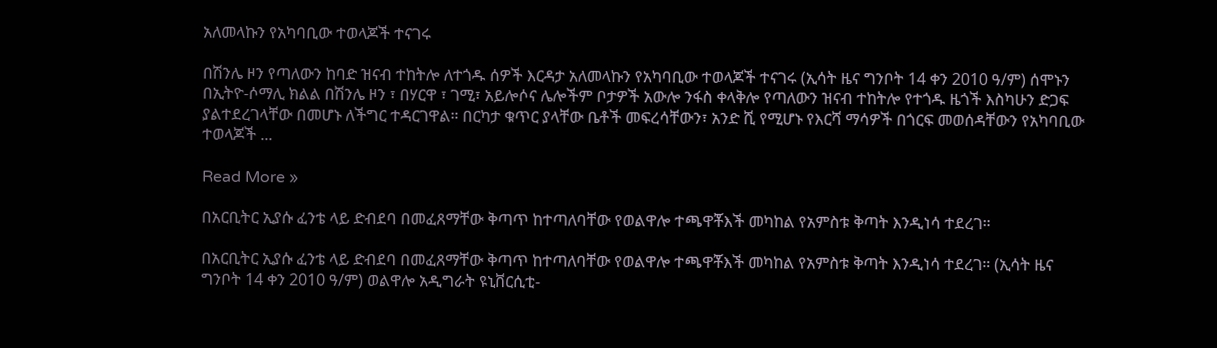አለመላኩን የአካባቢው ተወላጆች ተናገሩ

በሽንሌ ዞን የጣለውን ከባድ ዝናብ ተከትሎ ለተጎዱ ሰዎች እርዳታ አለመላኩን የአካባቢው ተወላጆች ተናገሩ (ኢሳት ዜና ግንቦት 14 ቀን 2010 ዓ/ም) ሰሞኑን በኢትዮ-ሶማሊ ክልል በሽንሌ ዞን ፣ በሃርዋ ፣ ገሚ፣ አይሎሶና ሌሎችም ቦታዎች አውሎ ንፋስ ቀላቅሎ የጣለውን ዝናብ ተከትሎ የተጎዱ ዜጎች እስካሁን ድጋፍ ያልተደረገላቸው በመሆኑ ለችግር ተዳርገዋል። በርካታ ቁጥር ያላቸው ቤቶች መፍረሳቸውን፣ አንድ ሺ የሚሆኑ የእርሻ ማሳዎች በጎርፍ መወሰዳቸውን የአካባቢው ተወላጆች ...

Read More »

በአርቢትር ኢያሱ ፈንቴ ላይ ድብደባ በመፈጸማቸው ቅጣጥ ከተጣለባቸው የወልዋሎ ተጫዋቾእች መካከል የአምስቱ ቅጣት እንዲነሳ ተደረገ።

በአርቢትር ኢያሱ ፈንቴ ላይ ድብደባ በመፈጸማቸው ቅጣጥ ከተጣለባቸው የወልዋሎ ተጫዋቾእች መካከል የአምስቱ ቅጣት እንዲነሳ ተደረገ። (ኢሳት ዜና ግንቦት 14 ቀን 2010 ዓ/ም) ወልዋሎ አዲግራት ዩኒቨርሲቲ-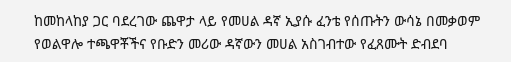ከመከላከያ ጋር ባደረገው ጨዋታ ላይ የመሀል ዳኛ ኢያሱ ፈንቴ የሰጡትን ውሳኔ በመቃወም የወልዋሎ ተጫዋቾችና የቡድን መሪው ዳኛውን መሀል አስገብተው የፈጸሙት ድብደባ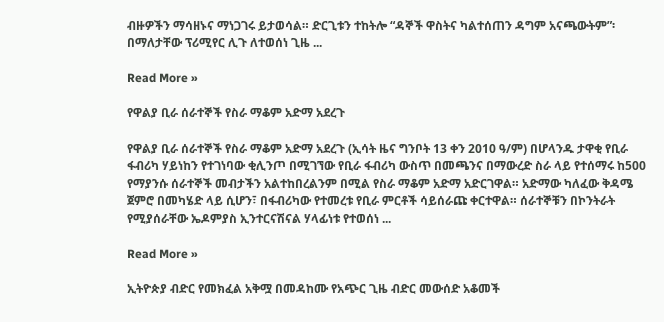ብዙዎችን ማሳዘኑና ማነጋገሩ ይታወሳል። ድርጊቱን ተከትሎ “ዳኞች ዋስትና ካልተሰጠን ዳግም አናጫውትም”፡በማለታቸው ፕሪሚየር ሊጉ ለተወሰነ ጊዜ ...

Read More »

የዋልያ ቢራ ሰራተኞች የስራ ማቆም አድማ አደረጉ

የዋልያ ቢራ ሰራተኞች የስራ ማቆም አድማ አደረጉ (ኢሳት ዜና ግንቦት 13 ቀን 2010 ዓ/ም) በሆላንዱ ታዋቂ የቢራ ፋብሪካ ሃይነከን የተገነባው ቂሊንጦ በሚገኘው የቢራ ፋብሪካ ውስጥ በመጫንና በማውረድ ስራ ላይ የተሰማሩ ከ500 የማያንሱ ሰራተኞች መብታችን አልተከበረልንም በሚል የስራ ማቆም አድማ አድርገዋል። አድማው ካለፈው ቅዳሜ ጀምሮ በመካሄድ ላይ ሲሆን፣ በፋብሪካው የተመረቱ የቢራ ምርቶች ሳይሰራጩ ቀርተዋል። ሰራተኞቹን በኮንትራት የሚያሰራቸው ኤዶምያስ ኢንተርናሽናል ሃላፊነቱ የተወሰነ ...

Read More »

ኢትዮጵያ ብድር የመክፈል አቅሟ በመዳከሙ የአጭር ጊዜ ብድር መውሰድ አቆመች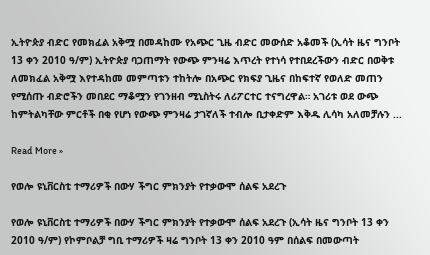ኢትዮጵያ ብድር የመክፈል አቅሟ በመዳከሙ የአጭር ጊዜ ብድር መውሰድ አቆመች (ኢሳት ዜና ግንቦት 13 ቀን 2010 ዓ/ም) ኢትዮጵያ ባጋጠማት የውጭ ምንዛሬ እጥረት የተነሳ የተበደረችውን ብድር በወቅቱ ለመክፈል አቅሟ እየተዳከመ መምጣቱን ተከትሎ በአጭር የክፍያ ጊዜና በከፍተኛ የወለድ መጠን የሚሰጡ ብድሮችን መበደር ማቆሟን የገንዘብ ሚኒስትሩ ለሪፖርተር ተናግረዋል። አገሪቱ ወደ ውጭ ከምትልካቸው ምርቶች በቂ የሆነ የውጭ ምንዛሬ ታገኛለች ተብሎ ቢታቀድም እቅዱ ሊሳካ አለመቻሉን ...

Read More »

የወሎ ዩኒቨርስቲ ተማሪዎች በውሃ ችግር ምክንያት የተቃውሞ ሰልፍ አደረጉ

የወሎ ዩኒቨርስቲ ተማሪዎች በውሃ ችግር ምክንያት የተቃውሞ ሰልፍ አደረጉ (ኢሳት ዜና ግንቦት 13 ቀን 2010 ዓ/ም) የኮምቦልቻ ግቢ ተማሪዎች ዛሬ ግንቦት 13 ቀን 2010 ዓም በሰልፍ በመውጣት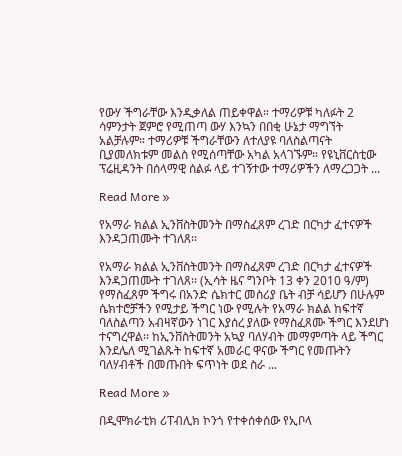የውሃ ችግራቸው እንዲቃለል ጠይቀዋል። ተማሪዎቹ ካለፉት 2 ሳምንታት ጀምሮ የሚጠጣ ውሃ እንኳን በበቂ ሁኔታ ማግኘት አልቻሉም። ተማሪዎቹ ችግራቸውን ለተለያዩ ባለስልጣናት ቢያመለክቱም መልስ የሚሰጣቸው አካል አላገኙም። የዩኒቨርስቲው ፕሬዚዳንት በሰላማዊ ሰልፉ ላይ ተገኝተው ተማሪዎችን ለማረጋጋት ...

Read More »

የአማራ ክልል ኢንቨስትመንት በማስፈጸም ረገድ በርካታ ፈተናዎች እንዳጋጠሙት ተገለጸ፡፡

የአማራ ክልል ኢንቨስትመንት በማስፈጸም ረገድ በርካታ ፈተናዎች እንዳጋጠሙት ተገለጸ፡፡ (ኢሳት ዜና ግንቦት 13 ቀን 2010 ዓ/ም) የማስፈጸም ችግሩ በአንድ ሴክተር መስሪያ ቤት ብቻ ሳይሆን በሁሉም ሴክተሮቻችን የሚታይ ችግር ነው የሚሉት የአማራ ክልል ከፍተኛ ባለስልጣን አብዛኛውን ነገር እያሰረ ያለው የማስፈጸሙ ችግር እንደሆነ ተናግረዋል፡፡ ከኢንቨስትመንት አኳያ ባለሃብት መማምጣት ላይ ችግር እንደሌለ ሚገልጹት ከፍተኛ አመራር ዋናው ችግር የመጡትን ባለሃብቶች በመጡበት ፍጥነት ወደ ስራ ...

Read More »

በዲሞክራቲክ ሪፐብሊክ ኮንጎ የተቀሰቀሰው የኢቦላ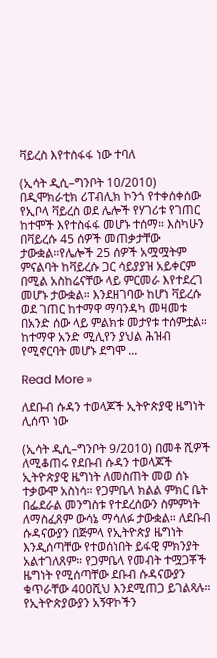ቫይረስ እየተስፋፋ ነው ተባለ

(ኢሳት ዲሲ–ግንቦት 10/2010) በዲሞክራቲክ ሪፐብሊክ ኮንጎ የተቀሰቀሰው የኢቦላ ቫይረስ ወደ ሌሎች የሃገሪቱ የገጠር ከተሞች እየተስፋፋ መሆኑ ተሰማ። እስካሁን በቫይረሱ 45 ሰዎች መጠቃታቸው ታውቋል።የሌሎች 25 ሰዎች አሟሟትም ምናልባት ከቫይረሱ ጋር ሳይያያዝ አይቀርም በሚል አስከሬናቸው ላይ ምርመራ እየተደረገ መሆኑ ታውቋል። እንደዘገባው ከሆነ ቫይረሱ ወደ ገጠር ከተማዋ ማባንዳካ መዛመቱ በአንድ ሰው ላይ ምልክቱ መታየቱ ተሰምቷል። ከተማዋ አንድ ሚሊየን ያህል ሕዝብ የሚኖርባት መሆኑ ደግሞ ...

Read More »

ለደቡብ ሱዳን ተወላጆች ኢትዮጵያዊ ዜግነት ሊሰጥ ነው

(ኢሳት ዲሲ–ግንቦት 9/2010) በመቶ ሺዎች ለሚቆጠሩ የደቡብ ሱዳን ተወላጆች ኢትዮጵያዊ ዜግነት ለመስጠት መወ ሰኑ ተቃውሞ አስነሳ። የጋምቤላ ክልል ምክር ቤት በፌደራል መንግስቱ የተደረሰውን ስምምነት ለማስፈጸም ውሳኔ ማሳለፉ ታውቋል። ለደቡብ ሱዳናውያን በጅምላ የኢትዮጵያ ዜግነት እንዲሰጣቸው የተወሰነበት ይፋዊ ምክንያት አልተገለጸም። የጋምቤላ የመብት ተሟጋቾች ዜግነት የሚሰጣቸው ደቡብ ሱዳናውያን ቁጥራቸው 400ሺህ እንደሚጠጋ ይገልጻሉ። የኢትዮጵያውያን አኝዋኮችን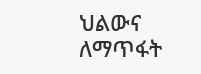ህልውና ለማጥፋት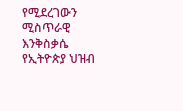የሚደረገውን ሚስጥራዊ እንቅስቃሴ የኢትዮጵያ ህዝብ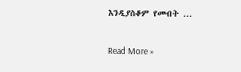እንዲያስቆም የመብት ...

Read More »